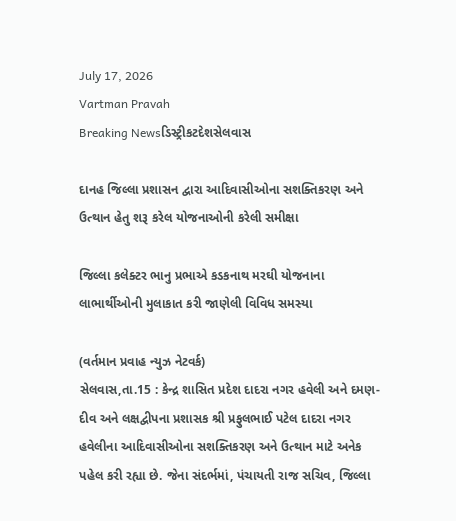July 17, 2026
Vartman Pravah
Breaking Newsડિસ્ટ્રીકટદેશસેલવાસ

દાનહ જિલ્લા પ્રશાસન દ્વારા આદિવાસીઓના સશક્‍તિકરણ અને ઉત્‍થાન હેતુ શરૂ કરેલ યોજનાઓની કરેલી સમીક્ષા

જિલ્લા કલેક્‍ટર ભાનુ પ્રભાએ કડકનાથ મરઘી યોજનાના લાભાર્થીઓની મુલાકાત કરી જાણેલી વિવિધ સમસ્‍યા

(વર્તમાન પ્રવાહ ન્‍યુઝ નેટવર્ક)
સેલવાસ,તા.15 : કેન્‍દ્ર શાસિત પ્રદેશ દાદરા નગર હવેલી અને દમણ-દીવ અને લક્ષદ્વીપના પ્રશાસક શ્રી પ્રફુલભાઈ પટેલ દાદરા નગર હવેલીના આદિવાસીઓના સશક્‍તિકરણ અને ઉત્‍થાન માટે અનેક પહેલ કરી રહ્યા છે. જેના સંદર્ભમાં, પંચાયતી રાજ સચિવ, જિલ્લા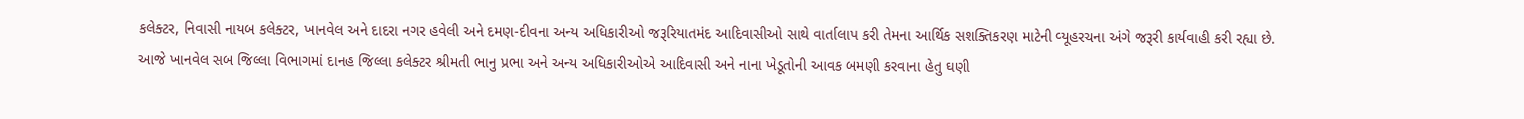કલેક્‍ટર, નિવાસી નાયબ કલેક્‍ટર, ખાનવેલ અને દાદરા નગર હવેલી અને દમણ-દીવના અન્‍ય અધિકારીઓ જરૂરિયાતમંદ આદિવાસીઓ સાથે વાર્તાલાપ કરી તેમના આર્થિક સશક્‍તિકરણ માટેની વ્‍યૂહરચના અંગે જરૂરી કાર્યવાહી કરી રહ્યા છે.
આજે ખાનવેલ સબ જિલ્લા વિભાગમાં દાનહ જિલ્લા કલેક્‍ટર શ્રીમતી ભાનુ પ્રભા અને અન્‍ય અધિકારીઓએ આદિવાસી અને નાના ખેડૂતોની આવક બમણી કરવાના હેતુ ઘણી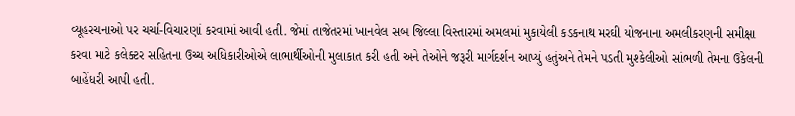વ્‍યૂહરચનાઓ પર ચર્ચા-વિચારણાં કરવામાં આવી હતી. જેમાં તાજેતરમાં ખાનવેલ સબ જિલ્લા વિસ્‍તારમાં અમલમાં મુકાયેલી કડકનાથ મરઘી યોજનાના અમલીકરણની સમીક્ષા કરવા માટે કલેક્‍ટર સહિતના ઉચ્‍ચ અધિકારીઓએ લાભાર્થીઓની મુલાકાત કરી હતી અને તેઓને જરૂરી માર્ગદર્શન આપ્‍યું હતુંઅને તેમને પડતી મુશ્‍કેલીઓ સાંભળી તેમના ઉકેલની બાહેંધરી આપી હતી.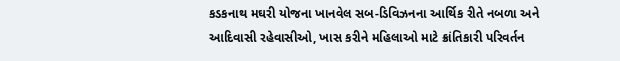કડકનાથ મઘરી યોજના ખાનવેલ સબ-ડિવિઝનના આર્થિક રીતે નબળા અને આદિવાસી રહેવાસીઓ, ખાસ કરીને મહિલાઓ માટે ક્રાંતિકારી પરિવર્તન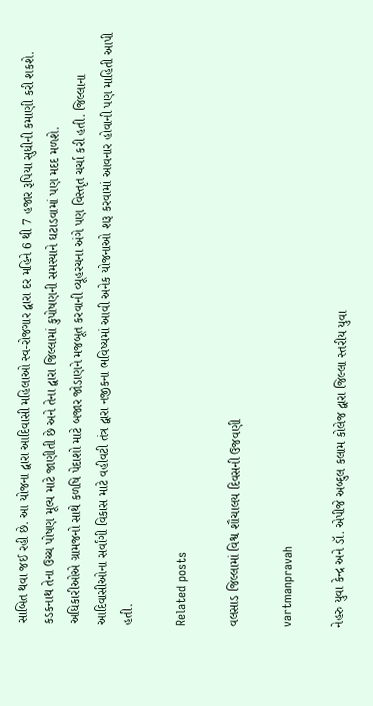સાબિત થવા જઈ રહી છે. આ યોજના દ્વારા આદિવાસી મહિલાઓ સ્‍વ-રોજગાર દ્વારા દર મહિને 6 થી 7 હજાર રૂપિયા સુધીની કમાણી કરી શકશે. કડકનાથ તેના ઉચ્‍ચ પોષણ મૂલ્‍ય માટે જાણીતી છે અને તેના દ્વારા જિલ્લામાં કુપોષણની સમસ્‍યાને ઘટાડવામાં પણ મદદ મળશે.
અધિકારીઓએ ગ્રામજનો સાથે કળષિ પેદાશો માટે બજાર જોડાણને મજબૂત કરવાની વ્‍યૂહરચના અંગે પણ વિસ્‍તૃત ચર્ચા કરી હતી. જિલ્લાના આદિવાસીઓના સર્વાંગી વિકાસ માટે વહીવટી તંત્ર દ્વારા નજીકના ભવિષ્‍યમાં આવી અનેક યોજનાઓ શરૂ કરવામાં આવનાર હોવાની પણ માહિતી આપી હતી.

Related posts

વલસાડ જિલ્લામાં વિશ્વ શૌચાલય દિવસની ઉજવણી

vartmanpravah

નેહરુ યુવા કેન્‍દ્ર અને ડૉ. એપીજે અબ્‍દુલ કલામ કોલેજ દ્વારા જિલ્લા સ્‍તરીય યુવા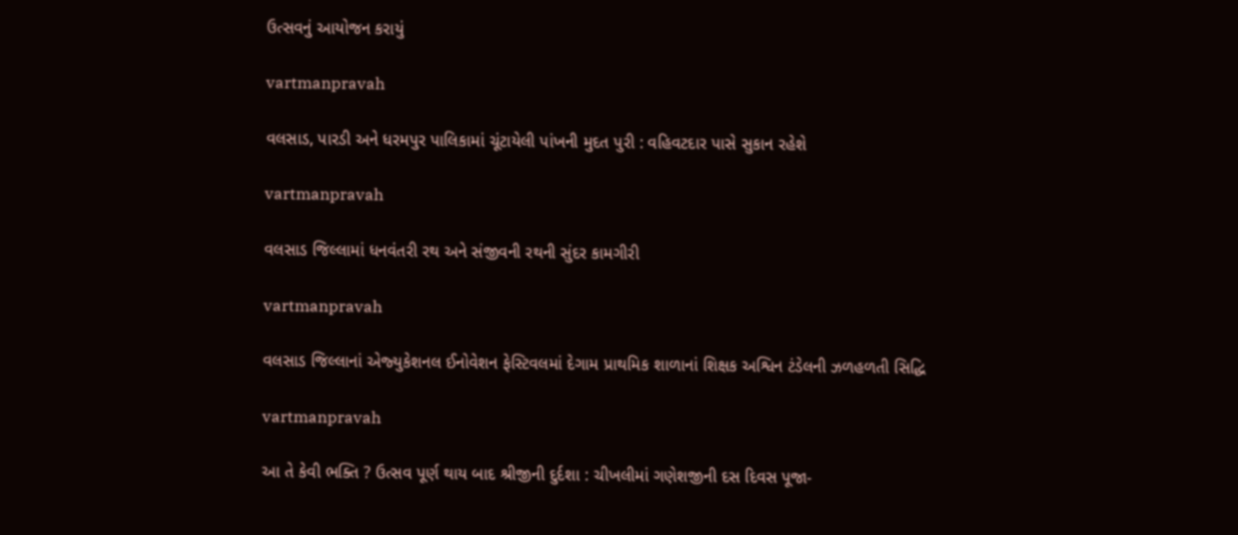ઉત્‍સવનું આયોજન કરાયું

vartmanpravah

વલસાડ, પારડી અને ધરમપુર પાલિકામાં ચૂંટાયેલી પાંખની મુદત પુરી : વહિવટદાર પાસે સુકાન રહેશે

vartmanpravah

વલસાડ જિલ્લામાં ધનવંતરી રથ અને સંજીવની રથની સુંદર કામગીરી

vartmanpravah

વલસાડ જિલ્લાનાં એજ્‍યુકેશનલ ઈનોવેશન ફેસ્‍ટિવલમાં દેગામ પ્રાથમિક શાળાનાં શિક્ષક અશ્વિન ટંડેલની ઝળહળતી સિદ્ધિ

vartmanpravah

આ તે કેવી ભક્‍તિ ? ઉત્‍સવ પૂર્ણ થાય બાદ શ્રીજીની દુર્દશા : ચીખલીમાં ગણેશજીની દસ દિવસ પૂજા-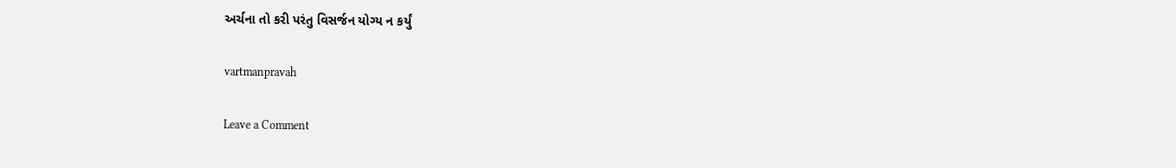અર્ચના તો કરી પરંતુ વિસર્જન યોગ્‍ય ન કર્યું

vartmanpravah

Leave a Comment